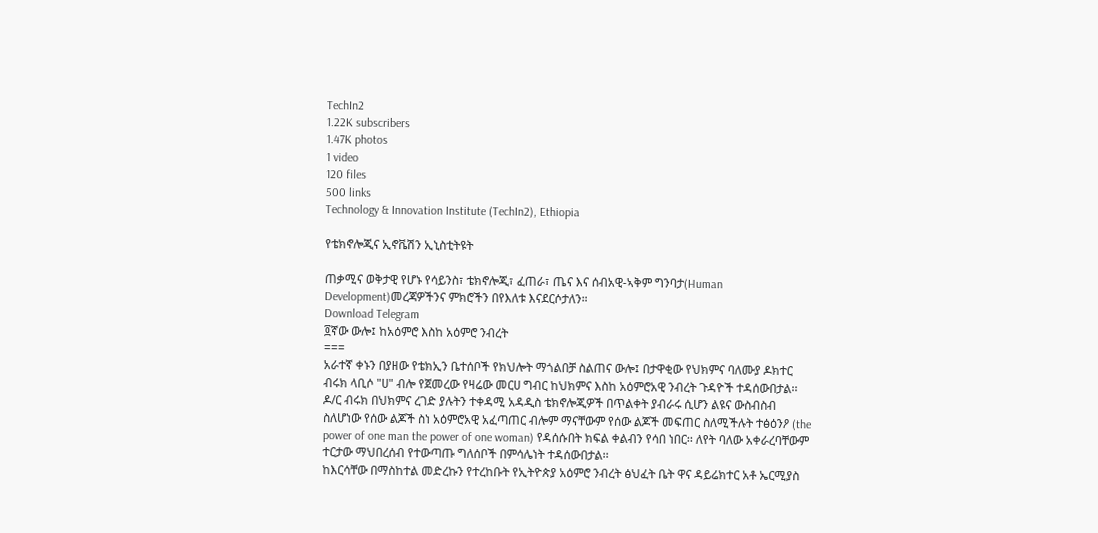TechIn2
1.22K subscribers
1.47K photos
1 video
120 files
500 links
Technology & Innovation Institute (TechIn2), Ethiopia

የቴክኖሎጂና ኢኖቬሽን ኢኒስቲትዩት

ጠቃሚና ወቅታዊ የሆኑ የሳይንስ፣ ቴክኖሎጂ፣ ፈጠራ፣ ጤና እና ሰብአዊ-ኣቅም ግንባታ(Human Development)መረጃዎችንና ምክሮችን በየእለቱ እናደርሶታለን።
Download Telegram
፬ኛው ውሎ፤ ከአዕምሮ እስከ አዕምሮ ንብረት
===
አራተኛ ቀኑን በያዘው የቴክኢን ቤተሰቦች የክህሎት ማጎልበቻ ስልጠና ውሎ፤ በታዋቂው የህክምና ባለሙያ ዶክተር ብሩክ ላቢሶ "ሀ" ብሎ የጀመረው የዛሬው መርሀ ግብር ከህክምና እስከ አዕምሮአዊ ንብረት ጉዳዮች ተዳሰውበታል፡፡ ዶ/ር ብሩክ በህክምና ረገድ ያሉትን ተቀዳሚ አዳዲስ ቴክኖሎጂዎች በጥልቀት ያብራሩ ሲሆን ልዩና ውስብስብ ስለሆነው የሰው ልጆች ስነ አዕምሮአዊ አፈጣጠር ብሎም ማናቸውም የሰው ልጆች መፍጠር ስለሚችሉት ተፅዕንዖ (the power of one man the power of one woman) የዳሰሱበት ክፍል ቀልብን የሳበ ነበር፡፡ ለየት ባለው አቀራረባቸውም ተርታው ማህበረሰብ የተውጣጡ ግለሰቦች በምሳሌነት ተዳሰውበታል፡፡
ከእርሳቸው በማስከተል መድረኩን የተረከቡት የኢትዮጵያ አዕምሮ ንብረት ፅህፈት ቤት ዋና ዳይሬክተር አቶ ኤርሚያስ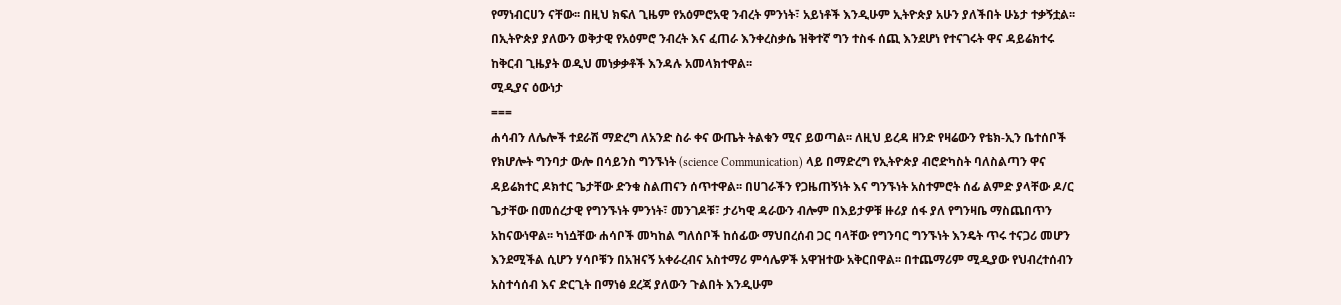የማነብርሀን ናቸው፡፡ በዚህ ክፍለ ጊዜም የአዕምሮአዊ ንብረት ምንነት፣ አይነቶች እንዲሁም ኢትዮጵያ አሁን ያለችበት ሁኔታ ተቃኝቷል፡፡ በኢትዮጵያ ያለውን ወቅታዊ የአዕምሮ ንብረት እና ፈጠራ እንቀረስቃሴ ዝቅተኛ ግን ተስፋ ሰጪ እንደሆነ የተናገሩት ዋና ዳይሬክተሩ ከቅርብ ጊዜያት ወዲህ መነቃቃቶች እንዳሉ አመላክተዋል፡፡
ሚዲያና ዕውነታ
===
ሐሳብን ለሌሎች ተደራሽ ማድረግ ለአንድ ስራ ቀና ውጤት ትልቁን ሚና ይወጣል፡፡ ለዚህ ይረዳ ዘንድ የዛሬውን የቴክ-ኢን ቤተሰቦች የክሆሎት ግንባታ ውሎ በሳይንስ ግንኙነት (science Communication) ላይ በማድረግ የኢትዮጵያ ብሮድካስት ባለስልጣን ዋና ዳይሬክተር ዶክተር ጌታቸው ድንቁ ስልጠናን ሰጥተዋል፡፡ በሀገራችን የጋዜጠኝነት እና ግንኙነት አስተምሮት ሰፊ ልምድ ያላቸው ዶ/ር ጌታቸው በመሰረታዊ የግንኙነት ምንነት፣ መንገዶቹ፣ ታሪካዊ ዳራውን ብሎም በእይታዎቹ ዙሪያ ሰፋ ያለ የግንዛቤ ማስጨበጥን አከናውነዋል፡፡ ካነሷቸው ሐሳቦች መካከል ግለሰቦች ከሰፊው ማህበረሰብ ጋር ባላቸው የግንባር ግንኙነት እንዴት ጥሩ ተናጋሪ መሆን እንደሚችል ሲሆን ሃሳቦቹን በአዝናኝ አቀራረብና አስተማሪ ምሳሌዎች አዋዝተው አቅርበዋል፡፡ በተጨማሪም ሚዲያው የህብረተሰብን አስተሳሰብ እና ድርጊት በማነፅ ደረጃ ያለውን ጉልበት እንዲሁም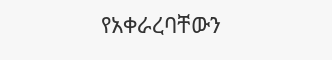የአቀራረባቸውን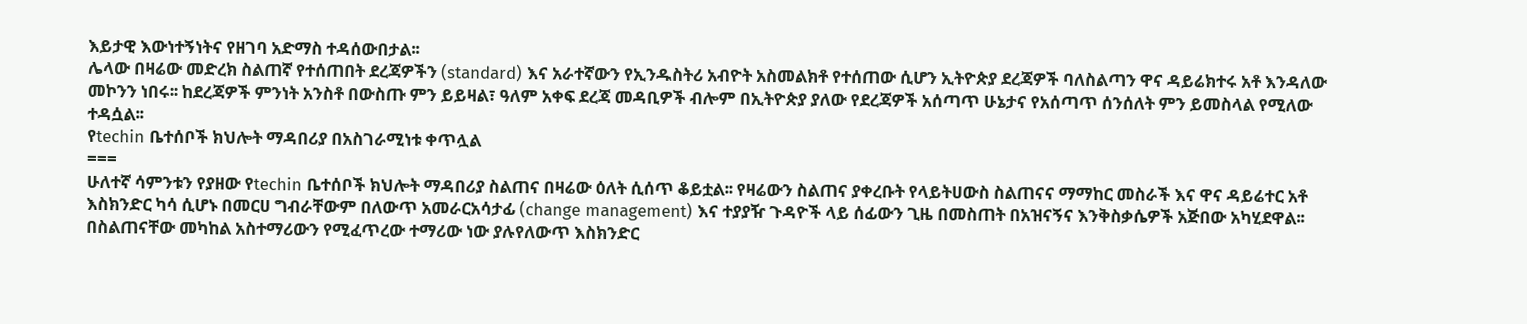እይታዊ እውነተኝነትና የዘገባ አድማስ ተዳሰውበታል፡፡
ሌላው በዛሬው መድረክ ስልጠኛ የተሰጠበት ደረጃዎችን (standard) እና አራተኛውን የኢንዱስትሪ አብዮት አስመልክቶ የተሰጠው ሲሆን ኢትዮጵያ ደረጃዎች ባለስልጣን ዋና ዳይሬክተሩ አቶ እንዳለው መኮንን ነበሩ፡፡ ከደረጃዎች ምንነት አንስቶ በውስጡ ምን ይይዛል፣ ዓለም አቀፍ ደረጃ መዳቢዎች ብሎም በኢትዮጵያ ያለው የደረጃዎች አሰጣጥ ሁኔታና የአሰጣጥ ሰንሰለት ምን ይመስላል የሚለው ተዳሷል፡፡
የtechin ቤተሰቦች ክህሎት ማዳበሪያ በአስገራሚነቱ ቀጥሏል
===
ሁለተኛ ሳምንቱን የያዘው የtechin ቤተሰቦች ክህሎት ማዳበሪያ ስልጠና በዛሬው ዕለት ሲሰጥ ቆይቷል፡፡ የዛሬውን ስልጠና ያቀረቡት የላይትሀውስ ስልጠናና ማማከር መስራች እና ዋና ዳይሬተር አቶ እስክንድር ካሳ ሲሆኑ በመርሀ ግብራቸውም በለውጥ አመራርአሳታፊ (change management) እና ተያያዥ ጉዳዮች ላይ ሰፊውን ጊዜ በመስጠት በአዝናኝና እንቅስቃሴዎች አጅበው አካሂደዋል፡፡
በስልጠናቸው መካከል አስተማሪውን የሚፈጥረው ተማሪው ነው ያሉየለውጥ እስክንድር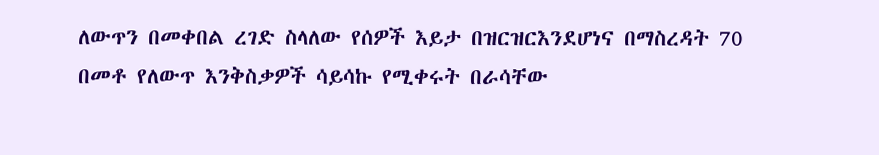ለውጥን በመቀበል ረገድ ስላለው የሰዎች እይታ በዝርዝርእንደሆነና በማስረዳት 70 በመቶ የለውጥ እንቅስቃዎች ሳይሳኩ የሚቀሩት በራሳቸው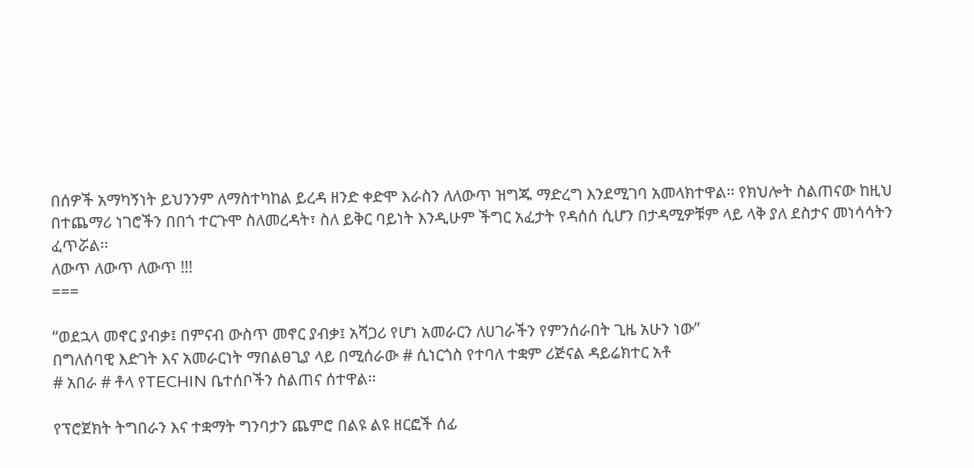በሰዎች አማካኝነት ይህንንም ለማስተካከል ይረዳ ዘንድ ቀድሞ እራስን ለለውጥ ዝግጁ ማድረግ እንደሚገባ አመላክተዋል፡፡ የክህሎት ስልጠናው ከዚህ በተጨማሪ ነገሮችን በበጎ ተርጉሞ ስለመረዳት፣ ስለ ይቅር ባይነት እንዲሁም ችግር አፈታት የዳሰሰ ሲሆን በታዳሚዎቹም ላይ ላቅ ያለ ደስታና መነሳሳትን ፈጥሯል፡፡
ለውጥ ለውጥ ለውጥ !!!
===

“ወደኋላ መኖር ያብቃ፤ በምናብ ውስጥ መኖር ያብቃ፤ አሻጋሪ የሆነ አመራርን ለሀገራችን የምንሰራበት ጊዜ አሁን ነው”
በግለሰባዊ እድገት እና አመራርነት ማበልፀጊያ ላይ በሚሰራው # ሲነርጎስ የተባለ ተቋም ሪጅናል ዳይሬክተር አቶ
# አበራ # ቶላ የTECHIN ቤተሰቦችን ስልጠና ሰተዋል፡፡

የፕሮጀክት ትግበራን እና ተቋማት ግንባታን ጨምሮ በልዩ ልዩ ዘርፎች ሰፊ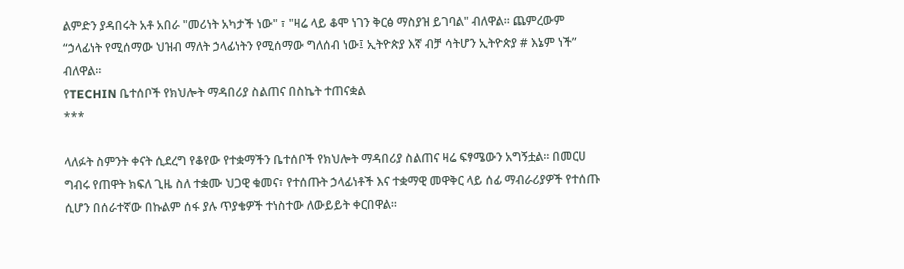ልምድን ያዳበሩት አቶ አበራ "መሪነት አካታች ነው" ፣ "ዛሬ ላይ ቆሞ ነገን ቅርፅ ማስያዝ ይገባል" ብለዋል፡፡ ጨምረውም “ኃላፊነት የሚሰማው ህዝብ ማለት ኃላፊነትን የሚሰማው ግለሰብ ነው፤ ኢትዮጵያ እኛ ብቻ ሳትሆን ኢትዮጵያ # እኔም ነች” ብለዋል፡፡
የTECHIN ቤተሰቦች የክህሎት ማዳበሪያ ስልጠና በስኬት ተጠናቋል
***

ላለፉት ስምንት ቀናት ሲደረግ የቆየው የተቋማችን ቤተሰቦች የክህሎት ማዳበሪያ ስልጠና ዛሬ ፍፃሜውን አግኝቷል፡፡ በመርሀ ግብሩ የጠዋት ክፍለ ጊዜ ስለ ተቋሙ ህጋዊ ቁመና፣ የተሰጡት ኃላፊነቶች እና ተቋማዊ መዋቅር ላይ ሰፊ ማብራሪያዎች የተሰጡ ሲሆን በሰራተኛው በኩልም ሰፋ ያሉ ጥያቄዎች ተነስተው ለውይይት ቀርበዋል፡፡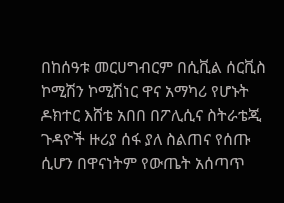በከሰዓቱ መርሀግብርም በሲቪል ሰርቪስ ኮሚሽን ኮሚሽነር ዋና አማካሪ የሆኑት ዶክተር እሸቴ አበበ በፖሊሲና ስትራቴጂ ጉዳዮች ዙሪያ ሰፋ ያለ ስልጠና የሰጡ ሲሆን በዋናነትም የውጤት አሰጣጥ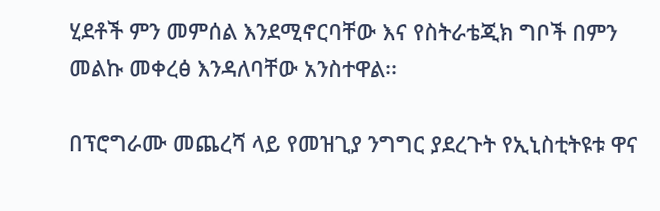ሂደቶች ምን መምሰል እንደሚኖርባቸው እና የስትራቴጂክ ግቦች በምን መልኩ መቀረፅ እንዳለባቸው አንስተዋል፡፡

በፕሮግራሙ መጨረሻ ላይ የመዝጊያ ንግግር ያደረጉት የኢኒስቲትዩቱ ዋና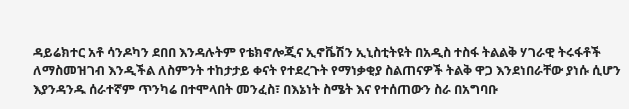ዳይሬክተር አቶ ሳንዶካን ደበበ እንዳሉትም የቴክኖሎጂና ኢኖቬሽን ኢኒስቲትዩት በአዲስ ተስፋ ትልልቅ ሃገራዊ ትሩፋቶች ለማስመዝገብ እንዲችል ለስምንት ተከታታይ ቀናት የተደረጉት የማነቃቂያ ስልጠናዎች ትልቅ ዋጋ እንደነበራቸው ያነሱ ሲሆን እያንዳንዱ ሰራተኛም ጥንካሬ በተሞላበት መንፈስ፣ በእኔነት ስሜት እና የተሰጠውን ስራ በአግባቡ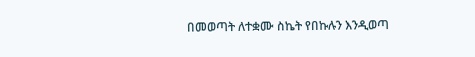በመወጣት ለተቋሙ ስኬት የበኩሉን እንዲወጣ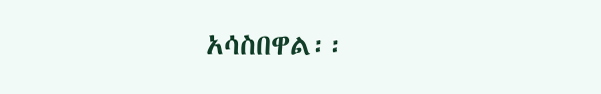አሳስበዋል፡፡